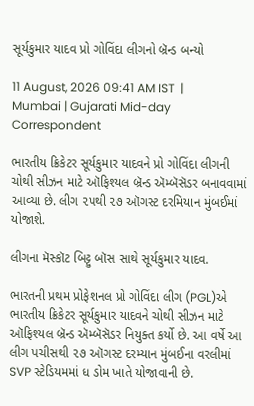સૂર્યકુમાર યાદવ પ્રો ગોવિંદા લીગનો બ્રૅન્ડ બન્યો

11 August, 2026 09:41 AM IST  |  Mumbai | Gujarati Mid-day Correspondent

ભારતીય ક્રિકેટર સૂર્યકુમાર યાદવને પ્રો ગોવિંદા લીગની ચોથી સીઝન માટે ઑફિશ્યલ બ્રૅન્ડ ઍમ્બૅસૅડર બનાવવામાં આવ્યા છે. લીગ ૨૫થી ૨૭ ઑગસ્ટ દરમિયાન મુંબઈમાં યોજાશે.

લીગના મૅસ્કૉટ બિટ્ટુ બૉસ સાથે સૂર્યકુમાર યાદવ.

ભારતની પ્રથમ પ્રોફેશનલ પ્રો ગોવિંદા લીગ (PGL)એ ભારતીય ક્રિકેટર સૂર્યકુમાર યાદવને ચોથી સીઝન માટે ઑફિશ્યલ બ્રૅન્ડ ઍમ્બૅસૅડર નિયુક્ત કર્યો છે. આ વર્ષે આ લીગ પચીસથી ૨૭ ઑગસ્ટ દરમ્યાન મુંબઈના વરલીમાં SVP સ્ટેડિયમમાં ધ ડોમ ખાતે યોજાવાની છે.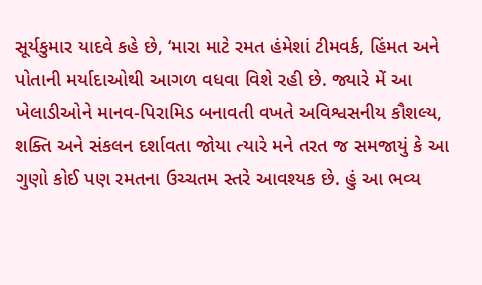સૂર્યકુમાર યાદવે કહે છે, ‘મારા માટે રમત હંમેશાં ટીમવર્ક, હિંમત અને પોતાની મર્યાદાઓથી આગળ વધવા વિશે રહી છે. જ્યારે મેં આ ખેલાડીઓને માનવ-પિરામિડ બનાવતી વખતે અવિશ્વસનીય કૌશલ્ય, શક્તિ અને સંકલન દર્શાવતા જોયા ત્યારે મને તરત જ સમજાયું કે આ ગુણો કોઈ પણ રમતના ઉચ્ચતમ સ્તરે આવશ્યક છે. હું આ ભવ્ય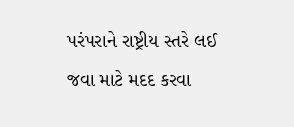પરંપરાને રાષ્ટ્રીય સ્તરે લઈ જવા માટે મદદ કરવા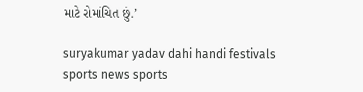માટે રોમાંચિત છું.’

suryakumar yadav dahi handi festivals sports news sports